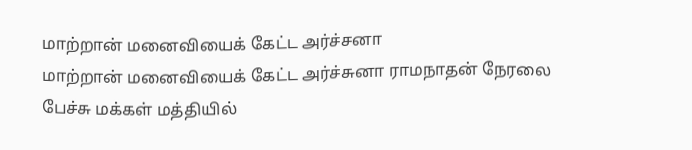மாற்றான் மனைவியைக் கேட்ட அர்ச்சனா
மாற்றான் மனைவியைக் கேட்ட அர்ச்சுனா ராமநாதன் நேரலை பேச்சு மக்கள் மத்தியில்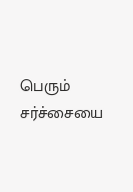பெரும் சர்ச்சையை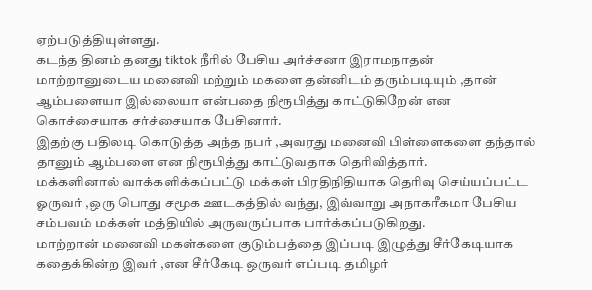ஏற்படுத்தியுள்ளது.
கடந்த தினம் தனது tiktok நீரில் பேசிய அர்ச்சனா இராமநாதன் மாற்றானுடைய மனைவி மற்றும் மகளை தன்னிடம் தரும்படியும் ,தான் ஆம்பளையா இல்லையா என்பதை நிரூபித்து காட்டுகிறேன் என கொச்சையாக சர்ச்சையாக பேசினார்.
இதற்கு பதிலடி கொடுத்த அந்த நபர் ,அவரது மனைவி பிள்ளைகளை தந்தால் தானும் ஆம்பளை என நிரூபித்து காட்டுவதாக தெரிவித்தார்.
மக்களினால் வாக்களிக்கப்பட்டு மக்கள் பிரதிநிதியாக தெரிவு செய்யப்பட்ட ஓருவர் ,ஒரு பொது சமூக ஊடகத்தில் வந்து, இவ்வாறு அநாகரீகமா பேசிய சம்பவம் மக்கள் மத்தியில் அருவருப்பாக பார்க்கப்படுகிறது.
மாற்றான் மனைவி மகள்களை குடும்பத்தை இப்படி இழுத்து சீர்கேடியாக கதைக்கின்ற இவர் ,என சீர்கேடி ஒருவர் எப்படி தமிழர்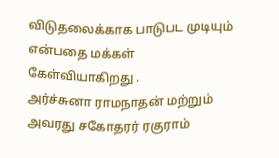விடுதலைக்காக பாடுபட முடியும் என்பதை மக்கள் கேள்வியாகிறது .
அர்ச்சுனா ராமநாதன் மற்றும் அவரது சகோதரர் ரகுராம்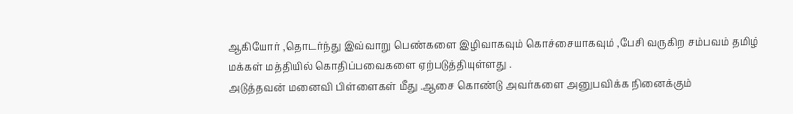ஆகியோர் ,தொடர்ந்து இவ்வாறு பெண்களை இழிவாகவும் கொச்சையாகவும் ,பேசி வருகிற சம்பவம் தமிழ் மக்கள் மத்தியில் கொதிப்பவைகளை ஏற்படுத்தியுள்ளது .
அடுத்தவன் மனைவி பிள்ளைகள் மீது .ஆசை கொண்டு அவர்களை அனுபவிக்க நினைக்கும்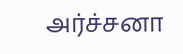அர்ச்சனா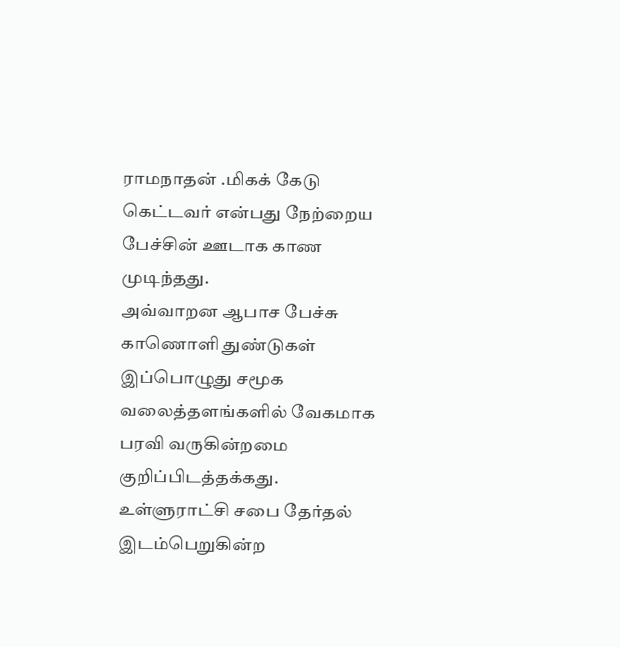ராமநாதன் .மிகக் கேடு கெட்டவர் என்பது நேற்றைய பேச்சின் ஊடாக காண முடிந்தது.
அவ்வாறன ஆபாச பேச்சு காணொளி துண்டுகள் இப்பொழுது சமூக வலைத்தளங்களில் வேகமாக பரவி வருகின்றமை குறிப்பிடத்தக்கது.
உள்ளுராட்சி சபை தேர்தல் இடம்பெறுகின்ற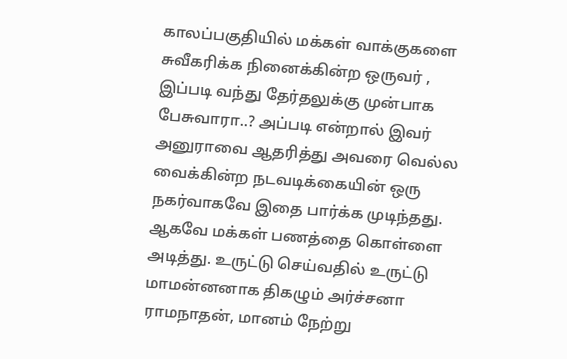காலப்பகுதியில் மக்கள் வாக்குகளை சுவீகரிக்க நினைக்கின்ற ஒருவர் ,
இப்படி வந்து தேர்தலுக்கு முன்பாக பேசுவாரா..? அப்படி என்றால் இவர் அனுராவை ஆதரித்து அவரை வெல்ல வைக்கின்ற நடவடிக்கையின் ஒரு நகர்வாகவே இதை பார்க்க முடிந்தது.
ஆகவே மக்கள் பணத்தை கொள்ளை அடித்து. உருட்டு செய்வதில் உருட்டு மாமன்னனாக திகழும் அர்ச்சனா ராமநாதன், மானம் நேற்று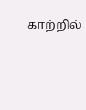காற்றில்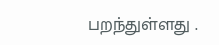பறந்துள்ளது .